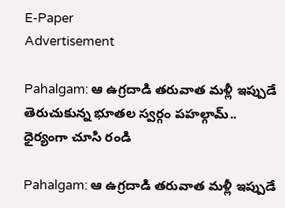E-Paper
Advertisement

Pahalgam: ఆ ఉగ్రదాడి తరువాత మళ్లీ ఇప్పుడే తెరుచుకున్న భూతల స్వర్గం పహల్గామ్.. ధైర్యంగా చూసి రండి

Pahalgam: ఆ ఉగ్రదాడి తరువాత మళ్లీ ఇప్పుడే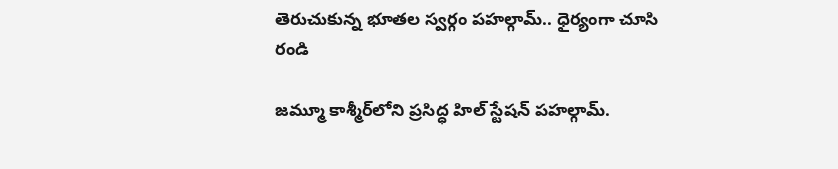తెరుచుకున్న భూతల స్వర్గం పహల్గామ్.. ధైర్యంగా చూసి రండి

జమ్మూ కాశ్మీర్‌లోని ప్రసిద్ధ హిల్ స్టేషన్ పహల్గామ్.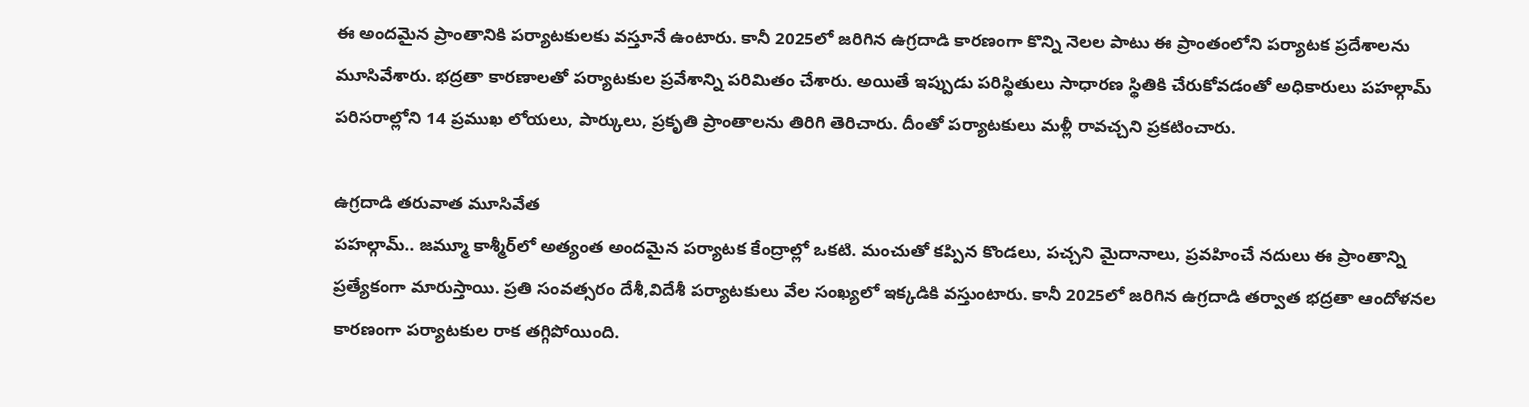ఈ అందమైన ప్రాంతానికి పర్యాటకులకు వస్తూనే ఉంటారు. కానీ 2025లో జరిగిన ఉగ్రదాడి కారణంగా కొన్ని నెలల పాటు ఈ ప్రాంతంలోని పర్యాటక ప్రదేశాలను మూసివేశారు. భద్రతా కారణాలతో పర్యాటకుల ప్రవేశాన్ని పరిమితం చేశారు. అయితే ఇప్పుడు పరిస్థితులు సాధారణ స్థితికి చేరుకోవడంతో అధికారులు పహల్గామ్ పరిసరాల్లోని 14 ప్రముఖ లోయలు, పార్కులు, ప్రకృతి ప్రాంతాలను తిరిగి తెరిచారు. దీంతో పర్యాటకులు మళ్లీ రావచ్చని ప్రకటించారు.

ఉగ్రదాడి తరువాత మూసివేత
పహల్గామ్.. జమ్మూ కాశ్మీర్‌లో అత్యంత అందమైన పర్యాటక కేంద్రాల్లో ఒకటి. మంచుతో కప్పిన కొండలు, పచ్చని మైదానాలు, ప్రవహించే నదులు ఈ ప్రాంతాన్ని ప్రత్యేకంగా మారుస్తాయి. ప్రతి సంవత్సరం దేశీ,విదేశీ పర్యాటకులు వేల సంఖ్యలో ఇక్కడికి వస్తుంటారు. కానీ 2025లో జరిగిన ఉగ్రదాడి తర్వాత భద్రతా ఆందోళనల కారణంగా పర్యాటకుల రాక తగ్గిపోయింది.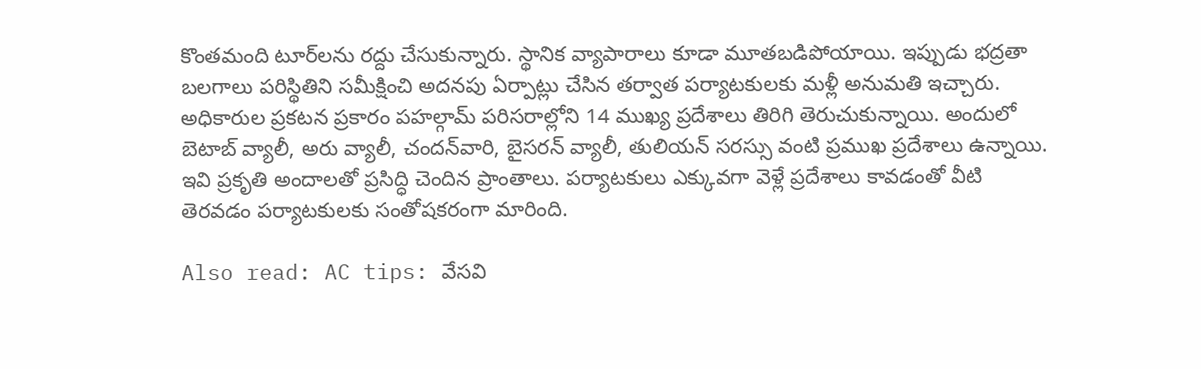కొంతమంది టూర్‌లను రద్దు చేసుకున్నారు. స్థానిక వ్యాపారాలు కూడా మూతబడిపోయాయి. ఇప్పుడు భద్రతా బలగాలు పరిస్థితిని సమీక్షించి అదనపు ఏర్పాట్లు చేసిన తర్వాత పర్యాటకులకు మళ్లీ అనుమతి ఇచ్చారు. అధికారుల ప్రకటన ప్రకారం పహల్గామ్ పరిసరాల్లోని 14 ముఖ్య ప్రదేశాలు తిరిగి తెరుచుకున్నాయి. అందులో బెటాబ్ వ్యాలీ, అరు వ్యాలీ, చందన్‌వారి, బైసరన్ వ్యాలీ, తులియన్ సరస్సు వంటి ప్రముఖ ప్రదేశాలు ఉన్నాయి. ఇవి ప్రకృతి అందాలతో ప్రసిద్ధి చెందిన ప్రాంతాలు. పర్యాటకులు ఎక్కువగా వెళ్లే ప్రదేశాలు కావడంతో వీటి తెరవడం పర్యాటకులకు సంతోషకరంగా మారింది.

Also read: AC tips: వేసవి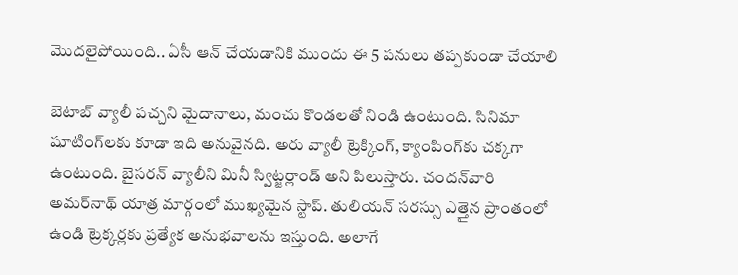మొదలైపోయింది.. ఏసీ ఆన్ చేయడానికి ముందు ఈ 5 పనులు తప్పకుండా చేయాలి

బెటాబ్ వ్యాలీ పచ్చని మైదానాలు, మంచు కొండలతో నిండి ఉంటుంది. సినిమా షూటింగ్‌లకు కూడా ఇది అనువైనది. అరు వ్యాలీ ట్రెక్కింగ్, క్యాంపింగ్‌కు చక్కగా ఉంటుంది. బైసరన్ వ్యాలీని మినీ స్విట్జర్లాండ్ అని పిలుస్తారు. చందన్‌వారి అమర్‌నాథ్ యాత్ర మార్గంలో ముఖ్యమైన స్టాప్. తులియన్ సరస్సు ఎత్తైన ప్రాంతంలో ఉండి ట్రెక్కర్లకు ప్రత్యేక అనుభవాలను ఇస్తుంది. అలాగే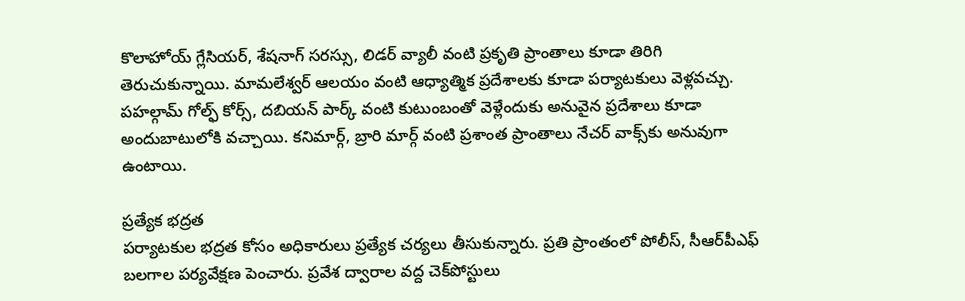కొలాహోయ్ గ్లేసియర్, శేషనాగ్ సరస్సు, లిడర్ వ్యాలీ వంటి ప్రకృతి ప్రాంతాలు కూడా తిరిగి తెరుచుకున్నాయి. మామలేశ్వర్ ఆలయం వంటి ఆధ్యాత్మిక ప్రదేశాలకు కూడా పర్యాటకులు వెళ్లవచ్చు. పహల్గామ్ గోల్ఫ్ కోర్స్, దబియన్ పార్క్ వంటి కుటుంబంతో వెళ్లేందుకు అనువైన ప్రదేశాలు కూడా అందుబాటులోకి వచ్చాయి. కనిమార్గ్, బ్రారి మార్గ్ వంటి ప్రశాంత ప్రాంతాలు నేచర్ వాక్స్‌కు అనువుగా ఉంటాయి.

ప్రత్యేక భద్రత
పర్యాటకుల భద్రత కోసం అధికారులు ప్రత్యేక చర్యలు తీసుకున్నారు. ప్రతి ప్రాంతంలో పోలీస్, సీఆర్‌పీఎఫ్ బలగాల పర్యవేక్షణ పెంచారు. ప్రవేశ ద్వారాల వద్ద చెక్‌పోస్టులు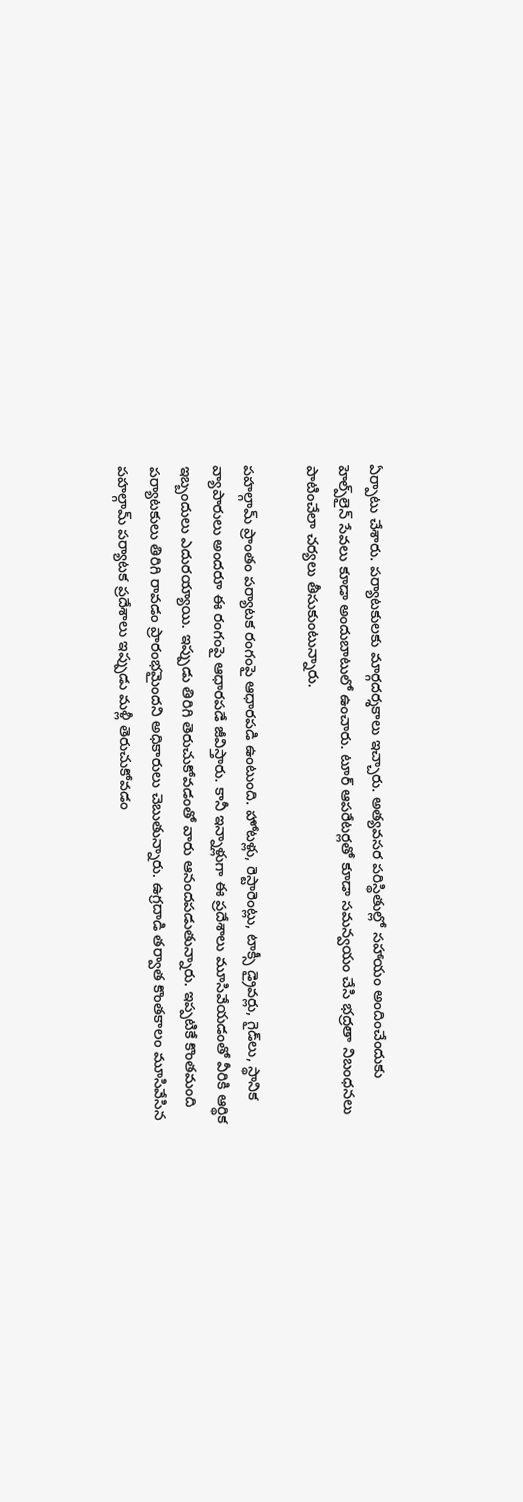ఏర్పాటు చేశారు. పర్యాటకులకు మార్గదర్శకాలు ఇచ్చారు. అత్యవసర పరిస్థితుల్లో సహాయం అందించేందుకు హెల్ప్‌లైన్ సేవలు కూడా అందుబాటులో ఉంచారు. టూర్ ఆపరేటర్లతో కూడా సమన్వయం చేసి భద్రతా నిబంధనలు పాటించేలా చర్యలు తీసుకుంటున్నారు.

పహల్గామ్ ప్రాంతం పర్యాటక రంగంపై ఆధారపడి ఉంటుంది. హోటళ్లు, రెస్టారెంట్లు, టాక్సీ డ్రైవర్లు, గైడ్‌లు, స్థానిక వ్యాపారులు అందరూ ఈ రంగంపై ఆధారపడే జీవిస్తారు. కానీ ఇన్నాళ్లుగా ఈ ప్రదేశాలు మూసివేయడంతో వీరికి ఆర్థిక ఇబ్బందులు ఎదురయ్యాయి. ఇప్పుడు తిరిగి తెరుచుకోవడంతో వారు ఆనందపడుతున్నారు. ఇప్పటికే కొంతమంది పర్యాటకులు తిరిగి రావడం ప్రారంభమైందని అధికారులు చెబుతున్నారు. ఉగ్రదాడి తర్వాత కొంతకాలం మూసివేసిన పహల్గామ్ పర్యాటక ప్రదేశాలు ఇప్పుడు మళ్లీ తెరుచుకోవడం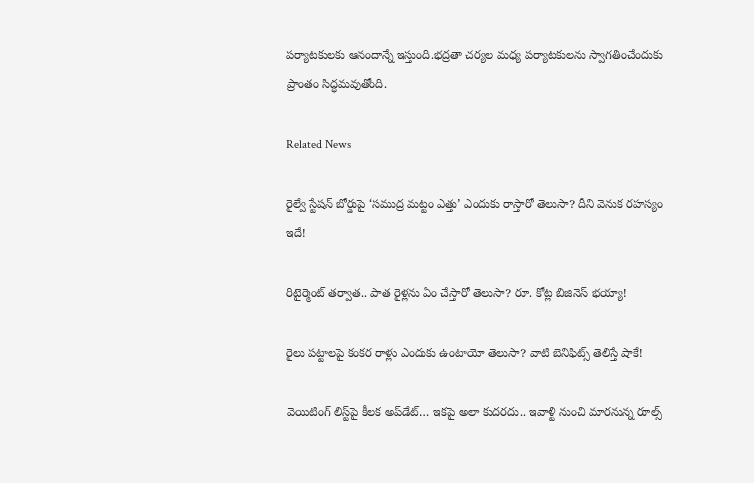పర్యాటకులకు ఆనందాన్నే ఇస్తుంది.భద్రతా చర్యల మధ్య పర్యాటకులను స్వాగతించేందుకు ప్రాంతం సిద్ధమవుతోంది.

Related News

రైల్వే స్టేషన్ బోర్డుపై ‘సముద్ర మట్టం ఎత్తు’ ఎందుకు రాస్తారో తెలుసా? దీని వెనుక రహస్యం ఇదే!

రిటైర్మెంట్ తర్వాత.. పాత రైళ్లను ఏం చేస్తారో తెలుసా? రూ. కోట్ల బిజినెస్ భయ్యా!

రైలు పట్టాలపై కంకర రాళ్లు ఎందుకు ఉంటాయో తెలుసా? వాటి బెనిఫిట్స్ తెలిస్తే షాకే!

వెయిటింగ్‌ లిస్ట్‌పై కీలక అప్‌డేట్‌… ఇకపై అలా కుదరదు.. ఇవాళ్టి నుంచి మారనున్న రూల్స్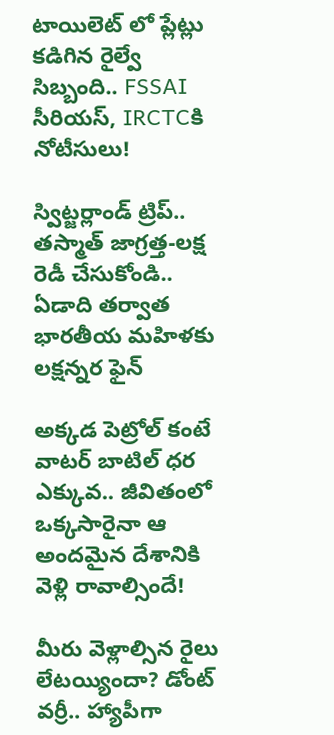టాయిలెట్ లో ప్లేట్లు కడిగిన రైల్వే సిబ్బంది.. FSSAI సీరియస్, IRCTCకి నోటీసులు!

స్విట్జర్లాండ్‌ ట్రిప్.. తస్మాత్ జాగ్రత్త-లక్ష రెడీ చేసుకోండి.. ఏడాది తర్వాత భారతీయ మహిళకు లక్షన్నర ఫైన్

అక్కడ పెట్రోల్ కంటే వాటర్ బాటిల్ ధర ఎక్కువ.. జీవితంలో ఒక్కసారైనా ఆ అందమైన దేశానికి వెళ్లి రావాల్సిందే!

మీరు వెళ్లాల్సిన రైలు లేటయ్యిందా? డోంట్ వర్రీ.. హ్యాపీగా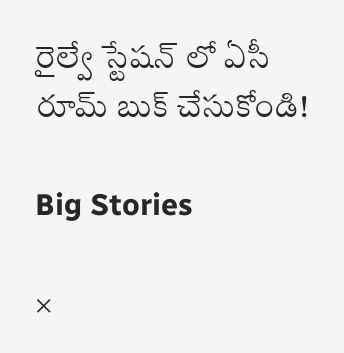రైల్వే స్టేషన్ లో ఏసీ రూమ్ బుక్ చేసుకోండి!

Big Stories

×